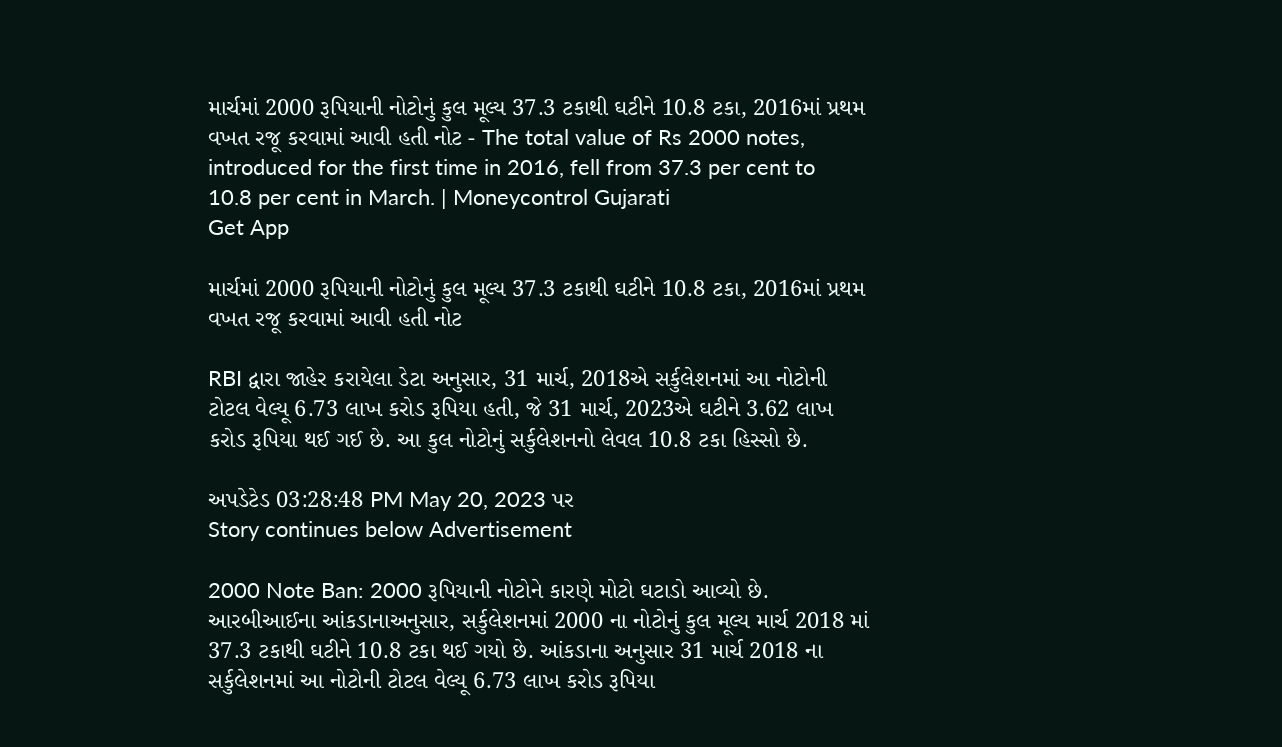માર્ચમાં 2000 રૂપિયાની નોટોનું કુલ મૂલ્ય 37.3 ટકાથી ઘટીને 10.8 ટકા, 2016માં પ્રથમ વખત રજૂ કરવામાં આવી હતી નોટ - The total value of Rs 2000 notes, introduced for the first time in 2016, fell from 37.3 per cent to 10.8 per cent in March. | Moneycontrol Gujarati
Get App

માર્ચમાં 2000 રૂપિયાની નોટોનું કુલ મૂલ્ય 37.3 ટકાથી ઘટીને 10.8 ટકા, 2016માં પ્રથમ વખત રજૂ કરવામાં આવી હતી નોટ

RBI દ્વારા જાહેર કરાયેલા ડેટા અનુસાર, 31 માર્ચ, 2018એ સર્કુલેશનમાં આ નોટોની ટોટલ વેલ્યૂ 6.73 લાખ કરોડ રૂપિયા હતી, જે 31 માર્ચ, 2023એ ઘટીને 3.62 લાખ કરોડ રૂપિયા થઈ ગઈ છે. આ કુલ નોટોનું સર્કુલેશનનો લેવલ 10.8 ટકા હિસ્સો છે.

અપડેટેડ 03:28:48 PM May 20, 2023 પર
Story continues below Advertisement

2000 Note Ban: 2000 રૂપિયાની નોટોને કારણે મોટો ઘટાડો આવ્યો છે. આરબીઆઈના આંકડાનાઅનુસાર, સર્કુલેશનમાં 2000 ના નોટોનું કુલ મૂલ્ય માર્ચ 2018 માં 37.3 ટકાથી ઘટીને 10.8 ટકા થઈ ગયો છે. આંકડાના અનુસાર 31 માર્ચ 2018 ના સર્કુલેશનમાં આ નોટોની ટોટલ વેલ્યૂ 6.73 લાખ કરોડ રૂપિયા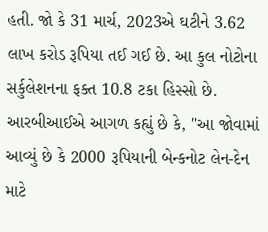હતી. જો કે 31 માર્ચ, 2023એ ઘટીને 3.62 લાખ કરોડ રૂપિયા તઈ ગઈ છે. આ કુલ નોટોના સર્કુલેશનના ફક્ત 10.8 ટકા હિસ્સો છે. આરબીઆઈએ આગળ કહ્યું છે કે, "આ જોવામાં આવ્યું છે કે 2000 રૂપિયાની બેન્કનોટ લેન-દેન માટે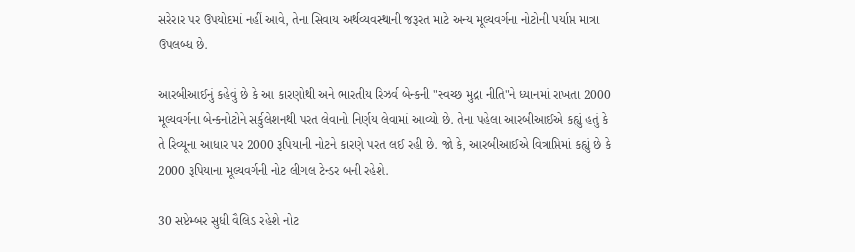સરેરાર પર ઉપયોદમાં નહીં આવે, તેના સિવાય અર્થવ્યવસ્થાની જરૂરત માટે અન્ય મૂલ્યવર્ગના નોટોની પર્યાપ્ત માત્રા ઉપલબ્ધ છે.

આરબીઆઈનું કહેવું છે કે આ કારણોથી અને ભારતીય રિઝર્વ બેન્કની "સ્વચ્છ મુદ્રા નીતિ"ને ધ્યાનમાં રાખતા 2000 મૂલ્યવર્ગના બેન્કનોટોને સર્કુલેશનથી પરત લેવાનો નિર્ણય લેવામાં આવ્યો છે. તેના પહેલા આરબીઆઈએ કહ્યું હતું કે તે રિવ્યૂના આધાર પર 2000 રૂપિયાની નોટને કારણે પરત લઈ રહી છે. જો કે, આરબીઆઈએ વિત્રાપ્તિમાં કહ્યું છે કે 2000 રૂપિયાના મૂલ્યવર્ગની નોટ લીગલ ટેન્ડર બની રહેશે.

30 સપ્ટેમ્બર સુધી વૈલિડ રહેશે નોટ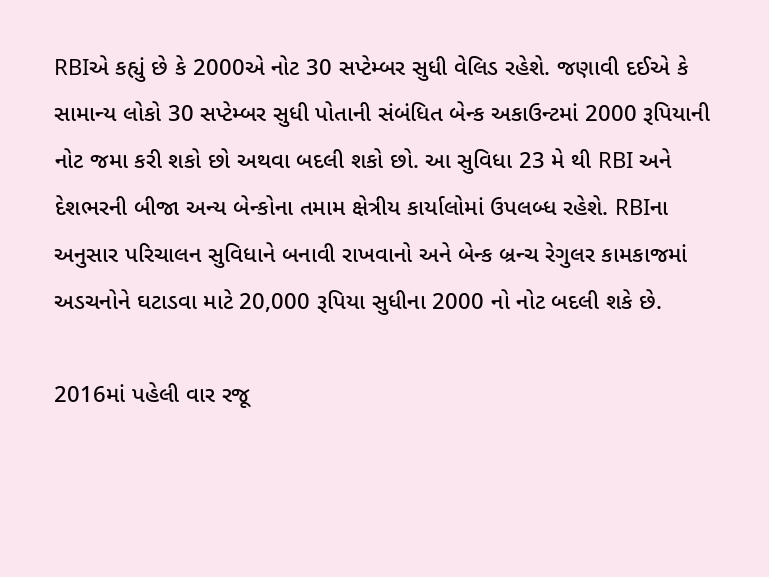RBIએ કહ્યું છે કે 2000એ નોટ 30 સપ્ટેમ્બર સુધી વેલિડ રહેશે. જણાવી દઈએ કે સામાન્ય લોકો 30 સપ્ટેમ્બર સુધી પોતાની સંબંધિત બેન્ક અકાઉન્ટમાં 2000 રૂપિયાની નોટ જમા કરી શકો છો અથવા બદલી શકો છો. આ સુવિધા 23 મે થી RBI અને દેશભરની બીજા અન્ય બેન્કોના તમામ ક્ષેત્રીય કાર્યાલોમાં ઉપલબ્ધ રહેશે. RBIના અનુસાર પરિચાલન સુવિધાને બનાવી રાખવાનો અને બેન્ક બ્રન્ચ રેગુલર કામકાજમાં અડચનોને ઘટાડવા માટે 20,000 રૂપિયા સુધીના 2000 નો નોટ બદલી શકે છે.

2016માં પહેલી વાર રજૂ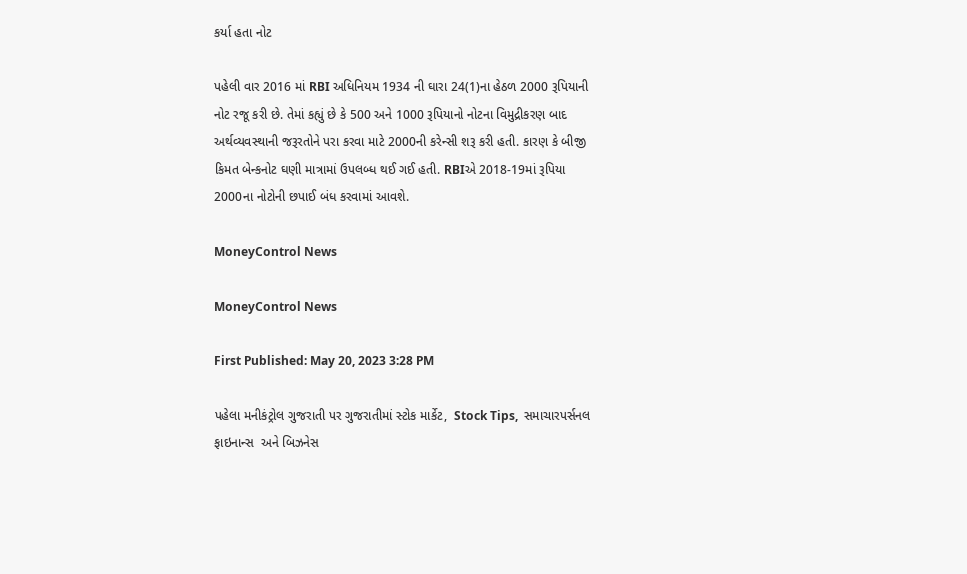કર્યા હતા નોટ

પહેલી વાર 2016 માં RBI અધિનિયમ 1934 ની ઘારા 24(1)ના હેઠળ 2000 રૂપિયાની નોટ રજૂ કરી છે. તેમાં કહ્યું છે કે 500 અને 1000 રૂપિયાનો નોટના વિમુદ્રીકરણ બાદ અર્થવ્યવસ્થાની જરૂરતોને પરા કરવા માટે 2000ની કરેન્સી શરૂ કરી હતી. કારણ કે બીજી કિમત બેન્કનોટ ઘણી માત્રામાં ઉપલબ્ધ થઈ ગઈ હતી. RBIએ 2018-19માં રૂપિયા 2000ના નોટોની છપાઈ બંધ કરવામાં આવશે.

MoneyControl News

MoneyControl News

First Published: May 20, 2023 3:28 PM

પહેલા મનીકંટ્રોલ ગુજરાતી પર ગુજરાતીમાં સ્ટોક માર્કેટ,  Stock Tips,  સમાચારપર્સનલ ફાઇનાન્સ  અને બિઝનેસ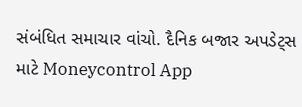સંબંધિત સમાચાર વાંચો. દૈનિક બજાર અપડેટ્સ માટે Moneycontrol App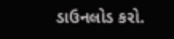ડાઉનલોડ કરો.